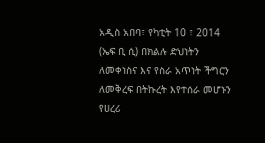አዲስ አበባ፣ የካቲት 10 ፣ 2014 (ኤፍ ቢ ሲ) በክልሉ ድህነትን ለመቀነስና እና የስራ አጥነት ችግርን ለመቅረፍ በትኩረት እየተሰራ መሆኑን የሀረሪ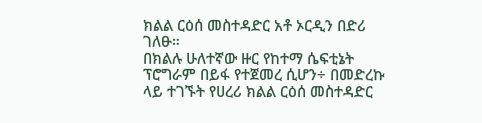ክልል ርዕሰ መስተዳድር አቶ ኦርዲን በድሪ ገለፁ።
በክልሉ ሁለተኛው ዙር የከተማ ሴፍቲኔት ፕሮግራም በይፋ የተጀመረ ሲሆን÷ በመድረኩ ላይ ተገኙት የሀረሪ ክልል ርዕሰ መስተዳድር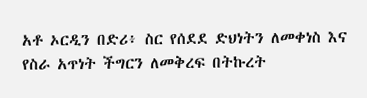አቶ ኦርዲን በድሪ፥ ስር የሰደደ ድህነትን ለመቀነስ እና የስራ አጥነት ችግርን ለመቅረፍ በትኩረት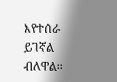እየተሰራ ይገኛል ብለዋል፡፡